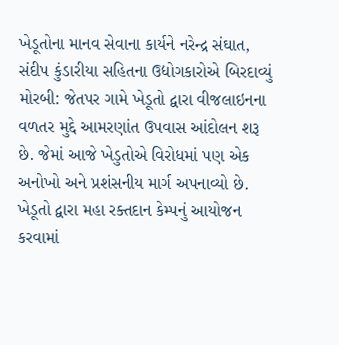ખેડૂતોના માનવ સેવાના કાર્યને નરેન્દ્ર સંઘાત, સંદીપ કુંડારીયા સહિતના ઉદ્યોગકારોએ બિરદાવ્યું મોરબી: જેતપર ગામે ખેડૂતો દ્વારા વીજલાઇનના વળતર મુદ્દે આમરણાંત ઉપવાસ આંદોલન શરૂ છે. જેમાં આજે ખેડુતોએ વિરોધમાં પણ એક અનોખો અને પ્રશંસનીય માર્ગ અપનાવ્યો છે. ખેડૂતો દ્વારા મહા રક્તદાન કેમ્પનું આયોજન કરવામાં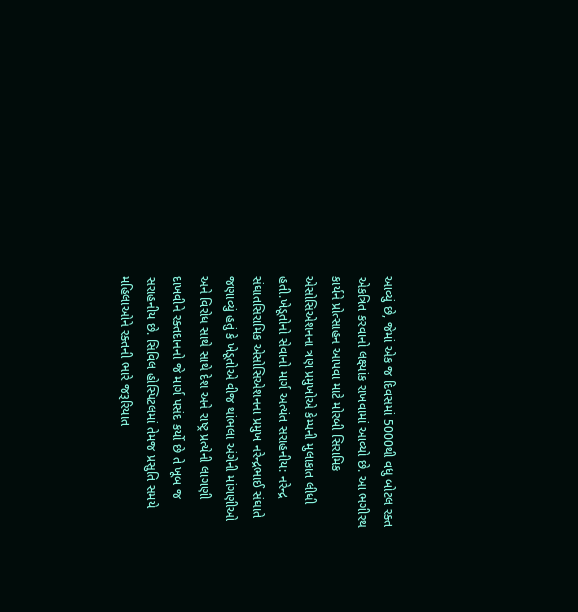આવ્યું છે, જેમાં એક જ દિવસમાં 5000થી વધુ બોટલ રક્ત એકત્રિત કરવાનો લક્ષ્યાંક રાખવામાં આવ્યો છે. આ ભગીરથ કાર્યને પ્રોત્સાહન આપવા માટે મોરબી સિરામિક એસોસિએશનના ત્રણ પ્રમુખોએ કેમ્પની મુલાકાત લીધી હતી.ખેડૂતોનો સેવાનો માર્ગ અત્યંત સરાહનીય: નરેન્દ્ર સંઘાતસિરામિક એસોસિએશનના પ્રમુખ નરેન્દ્રભાઈ સંઘાતે જણાવ્યું હતું કે ખેડૂતોએ વીજ થાંભલા અંગેની માંગણીઓ અને વિરોધ સાથે સાથે દેશ અને રાષ્ટ્ર પ્રત્યેની લાગણી દાખવીને રક્તદાનનો જે માર્ગ પસંદ કર્યો છે તે ખૂબ જ સરાહનીય છે. સિવિલ હોસ્પિટલમાં તેમજ પ્રસુતિ સમયે મહિલાઓને રક્તની ભારે જરૂરિયાત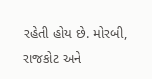રહેતી હોય છે. મોરબી, રાજકોટ અને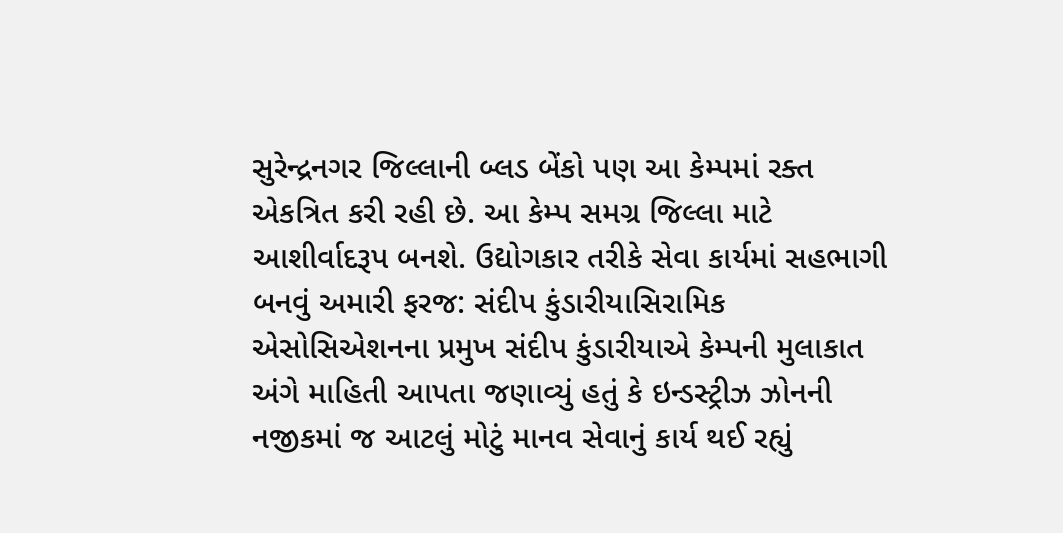સુરેન્દ્રનગર જિલ્લાની બ્લડ બેંકો પણ આ કેમ્પમાં રક્ત એકત્રિત કરી રહી છે. આ કેમ્પ સમગ્ર જિલ્લા માટે આશીર્વાદરૂપ બનશે. ઉદ્યોગકાર તરીકે સેવા કાર્યમાં સહભાગી બનવું અમારી ફરજ: સંદીપ કુંડારીયાસિરામિક એસોસિએશનના પ્રમુખ સંદીપ કુંડારીયાએ કેમ્પની મુલાકાત અંગે માહિતી આપતા જણાવ્યું હતું કે ઇન્ડસ્ટ્રીઝ ઝોનની નજીકમાં જ આટલું મોટું માનવ સેવાનું કાર્ય થઈ રહ્યું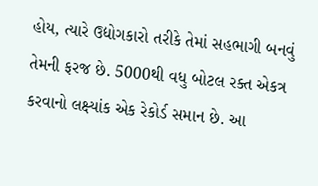હોય, ત્યારે ઉદ્યોગકારો તરીકે તેમાં સહભાગી બનવું તેમની ફરજ છે. 5000થી વધુ બોટલ રક્ત એકત્ર કરવાનો લક્ષ્યાંક એક રેકોર્ડ સમાન છે. આ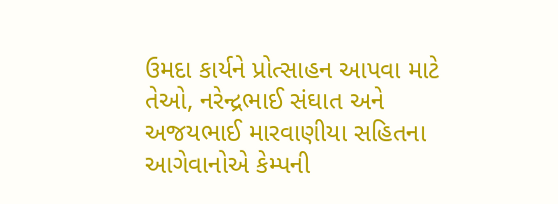ઉમદા કાર્યને પ્રોત્સાહન આપવા માટે તેઓ, નરેન્દ્રભાઈ સંઘાત અને અજયભાઈ મારવાણીયા સહિતના આગેવાનોએ કેમ્પની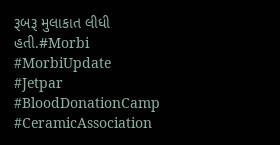રૂબરૂ મુલાકાત લીધી હતી.#Morbi #MorbiUpdate #Jetpar #BloodDonationCamp #CeramicAssociation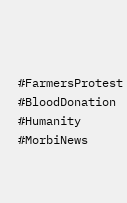#FarmersProtest #BloodDonation #Humanity #MorbiNews